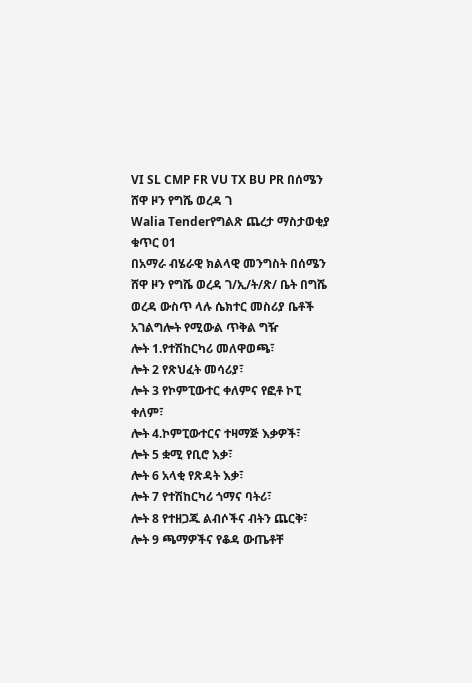VI SL CMP FR VU TX BU PR በሰሜን ሸዋ ዞን የግሼ ወረዳ ገ
Walia Tenderየግልጽ ጨረታ ማስታወቂያ ቁጥር 01
በአማራ ብሄራዊ ክልላዊ መንግስት በሰሜን ሸዋ ዞን የግሼ ወረዳ ገ/ኢ/ት/ጽ/ ቤት በግሼ ወረዳ ውስጥ ላሉ ሴክተር መስሪያ ቤቶች አገልግሎት የሚውል ጥቅል ግዥ
ሎት 1.የተሽከርካሪ መለዋወጫ፣
ሎት 2 የጽህፈት መሳሪያ፣
ሎት 3 የኮምፒውተር ቀለምና የፎቶ ኮፒ ቀለም፣
ሎት 4.ኮምፒውተርና ተዛማጅ እቃዎች፣
ሎት 5 ቋሚ የቢሮ እቃ፣
ሎት 6 አላቂ የጽዳት እቃ፣
ሎት 7 የተሽከርካሪ ጎማና ባትሪ፣
ሎት 8 የተዘጋጁ ልብሶችና ብትን ጨርቅ፣
ሎት 9 ጫማዎችና የቆዳ ውጤቶቸ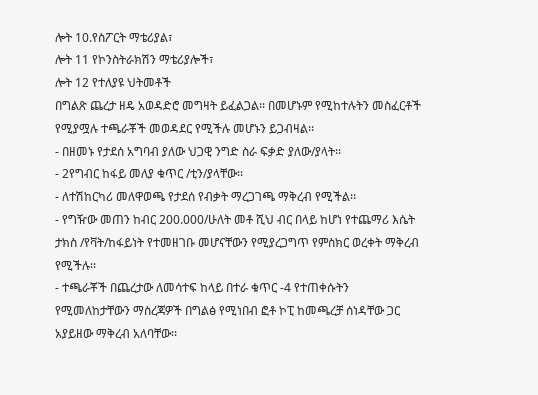ሎት 10.የስፖርት ማቴሪያል፣
ሎት 11 የኮንስትራክሽን ማቴሪያሎች፣
ሎት 12 የተለያዩ ህትመቶች
በግልጽ ጨረታ ዘዴ አወዳድሮ መግዛት ይፈልጋል፡፡ በመሆኑም የሚከተሉትን መስፈርቶች የሚያሟሉ ተጫራቾች መወዳደር የሚችሉ መሆኑን ይጋብዛል፡፡
- በዘመኑ የታደሰ አግባብ ያለው ህጋዊ ንግድ ስራ ፍቃድ ያለው/ያላት፡፡
- 2የግብር ከፋይ መለያ ቁጥር /ቲን/ያላቸው፡፡
- ለተሽከርካሪ መለዋወጫ የታደሰ የብቃት ማረጋገጫ ማቅረብ የሚችል፡፡
- የግዥው መጠን ከብር 200.000/ሁለት መቶ ሺህ ብር በላይ ከሆነ የተጨማሪ እሴት ታክስ /የቫት/ከፋይነት የተመዘገቡ መሆናቸውን የሚያረጋግጥ የምስክር ወረቀት ማቅረብ የሚችሉ፡፡
- ተጫራቾች በጨረታው ለመሳተፍ ከላይ በተራ ቁጥር -4 የተጠቀሱትን የሚመለከታቸውን ማስረጃዎች በግልፅ የሚነበብ ፎቶ ኮፒ ከመጫረቻ ሰነዳቸው ጋር አያይዘው ማቅረብ አለባቸው፡፡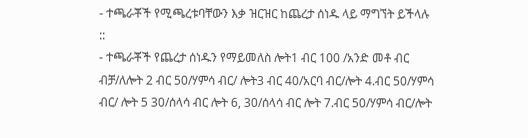- ተጫራቾች የሚጫረቱባቸውን እቃ ዝርዝር ከጨረታ ሰነዱ ላይ ማግኘት ይችላሉ ::
- ተጫራቾች የጨረታ ሰነዱን የማይመለስ ሎት1 ብር 100 /አንድ መቶ ብር ብቻ/ለሎት 2 ብር 50/ሃምሳ ብር/ ሎት3 ብር 40/አርባ ብር/ሎት 4.ብር 50/ሃምሳ ብር/ ሎት 5 30/ሰላሳ ብር ሎት 6, 30/ሰላሳ ብር ሎት 7.ብር 50/ሃምሳ ብር/ሎት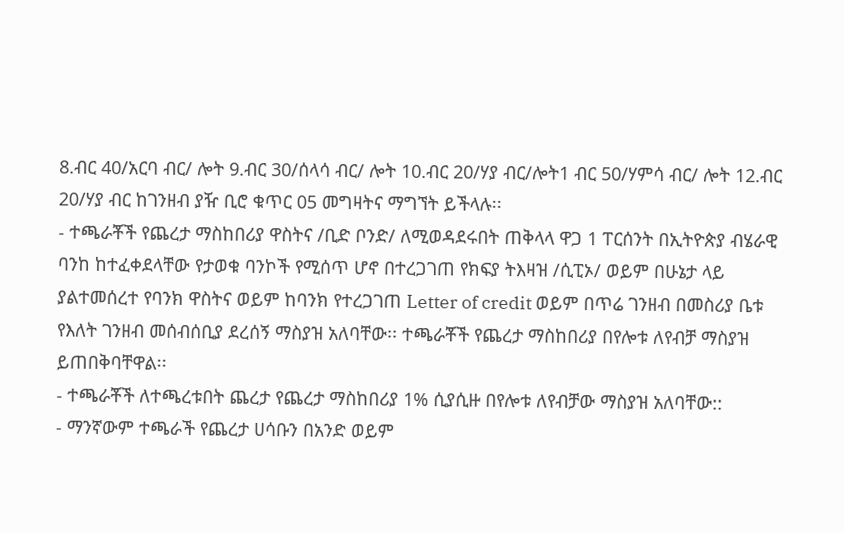8.ብር 40/አርባ ብር/ ሎት 9.ብር 30/ሰላሳ ብር/ ሎት 10.ብር 20/ሃያ ብር/ሎት1 ብር 50/ሃምሳ ብር/ ሎት 12.ብር 20/ሃያ ብር ከገንዘብ ያዥ ቢሮ ቁጥር 05 መግዛትና ማግኘት ይችላሉ፡፡
- ተጫራቾች የጨረታ ማስከበሪያ ዋስትና /ቢድ ቦንድ/ ለሚወዳደሩበት ጠቅላላ ዋጋ 1 ፐርሰንት በኢትዮጵያ ብሄራዊ ባንከ ከተፈቀደላቸው የታወቁ ባንኮች የሚሰጥ ሆኖ በተረጋገጠ የክፍያ ትእዛዝ /ሲፒኦ/ ወይም በሁኔታ ላይ ያልተመሰረተ የባንክ ዋስትና ወይም ከባንክ የተረጋገጠ Letter of credit ወይም በጥሬ ገንዘብ በመስሪያ ቤቱ የእለት ገንዘብ መሰብሰቢያ ደረሰኝ ማስያዝ አለባቸው፡፡ ተጫራቾች የጨረታ ማስከበሪያ በየሎቱ ለየብቻ ማስያዝ ይጠበቅባቸዋል፡፡
- ተጫራቾች ለተጫረቱበት ጨረታ የጨረታ ማስከበሪያ 1% ሲያሲዙ በየሎቱ ለየብቻው ማስያዝ አለባቸው::
- ማንኛውም ተጫራች የጨረታ ሀሳቡን በአንድ ወይም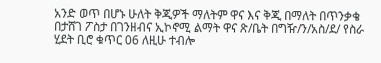አንድ ወጥ በሆኑ ሁለት ቅጂዎች ማለትም ዋና እና ቅጂ በማለት በጥንቃቄ በታሸገ ፖስታ በገንዘብና ኢኮኖሚ ልማት ዋና ጽ/ቤት በግዥ/ን/አስ/ደ/ የስራ ሂደት ቢሮ ቁጥር 06 ለዚሁ ተብሎ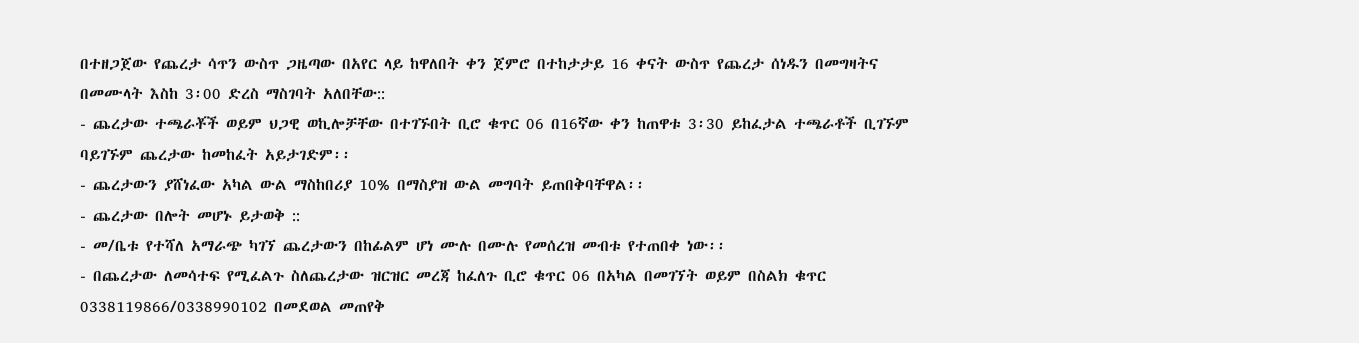በተዘጋጀው የጨረታ ሳጥን ውስጥ ጋዜጣው በአየር ላይ ከዋለበት ቀን ጀምሮ በተከታታይ 16 ቀናት ውስጥ የጨረታ ሰነዱን በመግዛትና በመሙላት እስከ 3፡00 ድረስ ማስገባት አለበቸው::
- ጨረታው ተጫራቾች ወይም ህጋዊ ወኪሎቻቸው በተገኙበት ቢሮ ቁጥር 06 በ16ኛው ቀን ከጠዋቱ 3፡30 ይከፈታል ተጫራቶች ቢገኙም ባይገኙም ጨረታው ከመከፈት አይታገድም፡፡
- ጨረታውን ያሸነፈው አካል ውል ማስከበሪያ 10% በማስያዝ ውል መግባት ይጠበቅባቸዋል፡፡
- ጨረታው በሎት መሆኑ ይታወቅ ::
- መ/ቤቱ የተሻለ አማራጭ ካገኘ ጨረታውን በከፊልም ሆነ ሙሉ በሙሉ የመሰረዝ መብቱ የተጠበቀ ነው፡፡
- በጨረታው ለመሳተፍ የሚፈልጉ ስለጨረታው ዝርዝር መረጃ ከፈለጉ ቢሮ ቁጥር 06 በአካል በመገኘት ወይም በስልክ ቁጥር 0338119866/0338990102 በመደወል መጠየቅ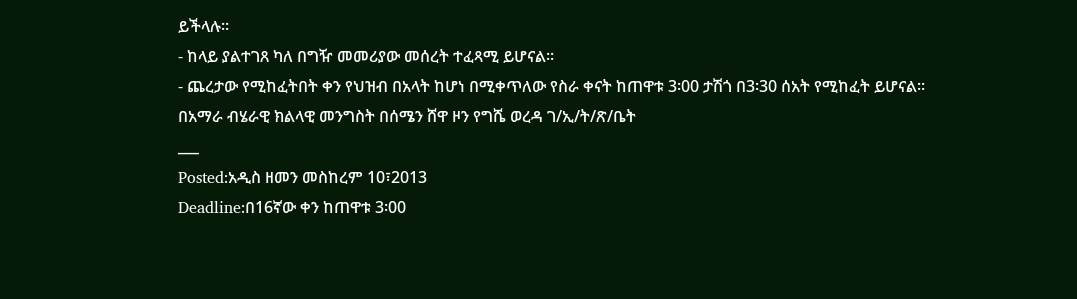ይችላሉ፡፡
- ከላይ ያልተገጸ ካለ በግዥ መመሪያው መሰረት ተፈጻሚ ይሆናል፡፡
- ጨረታው የሚከፈትበት ቀን የህዝብ በአላት ከሆነ በሚቀጥለው የስራ ቀናት ከጠዋቱ 3፡00 ታሽጎ በ3፡30 ሰአት የሚከፈት ይሆናል፡፡
በአማራ ብሄራዊ ክልላዊ መንግስት በሰሜን ሸዋ ዞን የግሼ ወረዳ ገ/ኢ/ት/ጽ/ቤት
___
Posted:አዲስ ዘመን መስከረም 10፣2013
Deadline:በ16ኛው ቀን ከጠዋቱ 3፡00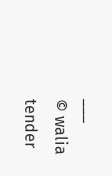___
© walia tender